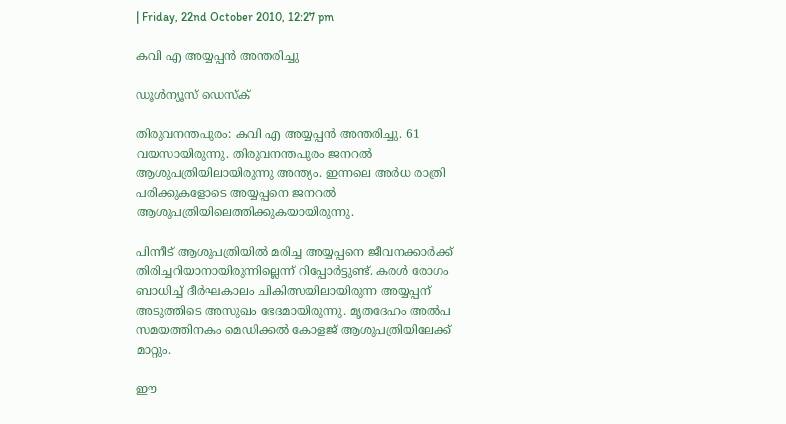| Friday, 22nd October 2010, 12:27 pm

കവി എ അയ്യപ്പന്‍ അന്തരിച്ചു

ഡൂള്‍ന്യൂസ് ഡെസ്‌ക്

തിരുവനന്തപുരം: കവി എ അയ്യപ്പന്‍ അന്തരിച്ചു. 61 വയസായിരുന്നു. തിരുവനന്തപുരം ജനറല്‍ ആശുപത്രിയിലായിരുന്നു അന്ത്യം. ഇന്നലെ അര്‍ധ രാത്രി പരിക്കുകളോടെ അയ്യപ്പനെ ജനറല്‍ ആശുപത്രിയിലെത്തിക്കുകയായിരുന്നു.

പിന്നീട് ആശുപത്രിയില്‍ മരിച്ച അയ്യപ്പനെ ജീവനക്കാര്‍ക്ക് തിരിച്ചറിയാനായിരുന്നില്ലെന്ന് റിപ്പോര്‍ട്ടുണ്ട്. കരള്‍ രോഗം ബാധിച്ച് ദീര്‍ഘകാലം ചികിത്സയിലായിരുന്ന അയ്യപ്പന് അടുത്തിടെ അസുഖം ഭേദമായിരുന്നു. മൃതദേഹം അല്‍പ സമയത്തിനകം മെഡിക്കല്‍ കോളജ് ആശുപത്രിയിലേക്ക് മാറ്റും.

ഈ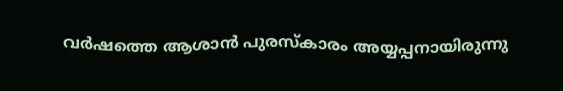വര്‍ഷത്തെ ആശാന്‍ പുരസ്‌കാരം അയ്യപ്പനായിരുന്നു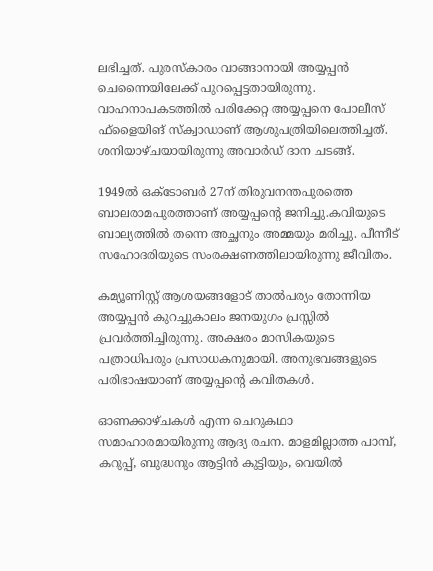ലഭിച്ചത്. പുരസ്‌കാരം വാങ്ങാനായി അയ്യപ്പന്‍ ചെന്നൈയിലേക്ക് പുറപ്പെട്ടതായിരുന്നു. വാഹനാപകടത്തില്‍ പരിക്കേറ്റ അയ്യപ്പനെ പോലീസ് ഫ്‌ളൈയിങ് സ്‌ക്വാഡാണ് ആശുപത്രിയിലെത്തിച്ചത്. ശനിയാഴ്ചയായിരുന്നു അവാര്‍ഡ് ദാന ചടങ്ങ്.

1949ല്‍ ഒക്ടോബര്‍ 27ന് തിരുവനന്തപുരത്തെ ബാലരാമപുരത്താണ് അയ്യപ്പന്റെ ജനിച്ചു.കവിയുടെ ബാല്യത്തില്‍ തന്നെ അച്ഛനും അമ്മയും മരിച്ചു. പീന്നീട് സഹോദരിയുടെ സംരക്ഷണത്തിലായിരുന്നു ജീവിതം.

കമ്യൂണിസ്റ്റ് ആശയങ്ങളോട് താല്‍പര്യം തോന്നിയ അയ്യപ്പന്‍ കുറച്ചുകാലം ജനയുഗം പ്രസ്സില്‍ പ്രവര്‍ത്തിച്ചിരുന്നു. അക്ഷരം മാസികയുടെ പത്രാധിപരും പ്രസാധകനുമായി. അനുഭവങ്ങളുടെ പരിഭാഷയാണ് അയ്യപ്പന്റെ കവിതകള്‍.

ഓണക്കാഴ്ചകള്‍ എന്ന ചെറുകഥാ സമാഹാരമായിരുന്നു ആദ്യ രചന. മാളമില്ലാത്ത പാമ്പ്, കറുപ്പ്, ബുദ്ധനും ആട്ടിന്‍ കുട്ടിയും, വെയില്‍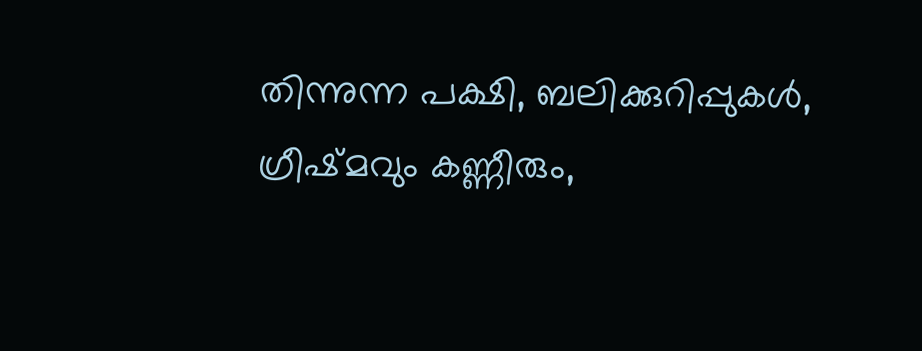തിന്നുന്ന പക്ഷി, ബലിക്കുറിപ്പുകള്‍, ഗ്രീഷ്മവും കണ്ണീരും,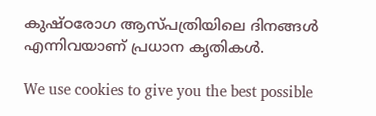കുഷ്ഠരോഗ ആസ്പത്രിയിലെ ദിനങ്ങള്‍ എന്നിവയാണ് പ്രധാന കൃതികള്‍.

We use cookies to give you the best possible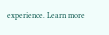experience. Learn more